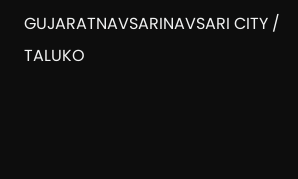GUJARATNAVSARINAVSARI CITY / TALUKO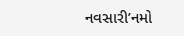નવસારી’નમો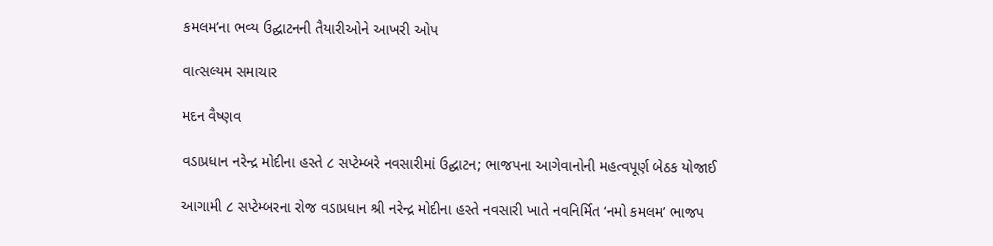કમલમ’ના ભવ્ય ઉદ્ઘાટનની તૈયારીઓને આખરી ઓપ

વાત્સલ્યમ સમાચાર

મદન વૈષ્ણવ

વડાપ્રધાન નરેન્દ્ર મોદીના હસ્તે ૮ સપ્ટેમ્બરે નવસારીમાં ઉદ્ઘાટન; ભાજપના આગેવાનોની મહત્વપૂર્ણ બેઠક યોજાઈ

આગામી ૮ સપ્ટેમ્બરના રોજ વડાપ્રધાન શ્રી નરેન્દ્ર મોદીના હસ્તે નવસારી ખાતે નવનિર્મિત ‘નમો કમલમ’ ભાજપ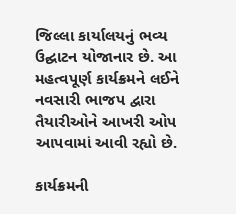જિલ્લા કાર્યાલયનું ભવ્ય ઉદ્ઘાટન યોજાનાર છે. આ મહત્વપૂર્ણ કાર્યક્રમને લઈને નવસારી ભાજપ દ્વારા તૈયારીઓને આખરી ઓપ આપવામાં આવી રહ્યો છે.

કાર્યક્રમની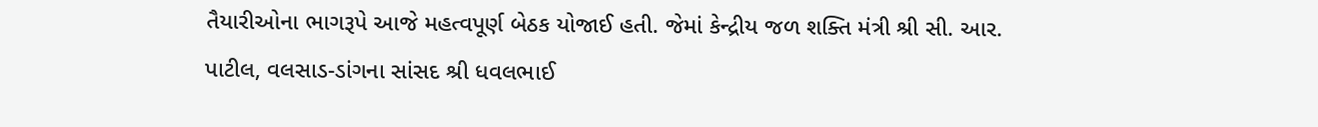તૈયારીઓના ભાગરૂપે આજે મહત્વપૂર્ણ બેઠક યોજાઈ હતી. જેમાં કેન્દ્રીય જળ શક્તિ મંત્રી શ્રી સી. આર. પાટીલ, વલસાડ-ડાંગના સાંસદ શ્રી ધવલભાઈ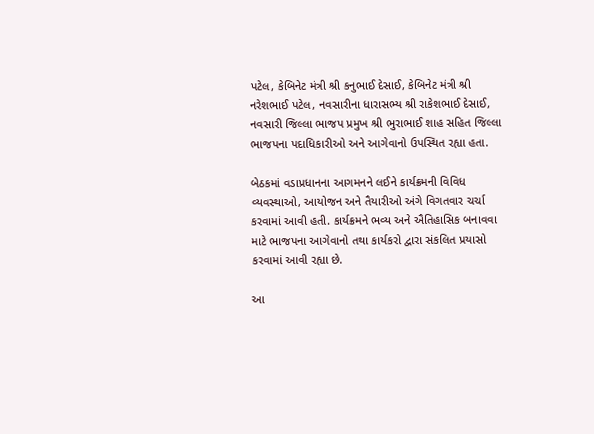પટેલ, કેબિનેટ મંત્રી શ્રી કનુભાઈ દેસાઈ, કેબિનેટ મંત્રી શ્રી નરેશભાઈ પટેલ, નવસારીના ધારાસભ્ય શ્રી રાકેશભાઈ દેસાઈ, નવસારી જિલ્લા ભાજપ પ્રમુખ શ્રી ભુરાભાઈ શાહ સહિત જિલ્લા ભાજપના પદાધિકારીઓ અને આગેવાનો ઉપસ્થિત રહ્યા હતા.

બેઠકમાં વડાપ્રધાનના આગમનને લઈને કાર્યક્રમની વિવિધ વ્યવસ્થાઓ, આયોજન અને તૈયારીઓ અંગે વિગતવાર ચર્ચા કરવામાં આવી હતી. કાર્યક્રમને ભવ્ય અને ઐતિહાસિક બનાવવા માટે ભાજપના આગેવાનો તથા કાર્યકરો દ્વારા સંકલિત પ્રયાસો કરવામાં આવી રહ્યા છે.

આ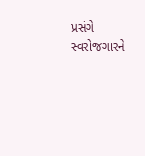પ્રસંગે સ્વરોજગારને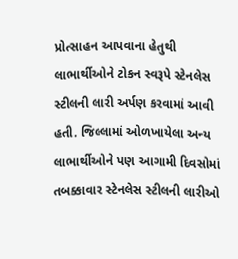પ્રોત્સાહન આપવાના હેતુથી લાભાર્થીઓને ટોકન સ્વરૂપે સ્ટેનલેસ સ્ટીલની લારી અર્પણ કરવામાં આવી હતી. જિલ્લામાં ઓળખાયેલા અન્ય લાભાર્થીઓને પણ આગામી દિવસોમાં તબક્કાવાર સ્ટેનલેસ સ્ટીલની લારીઓ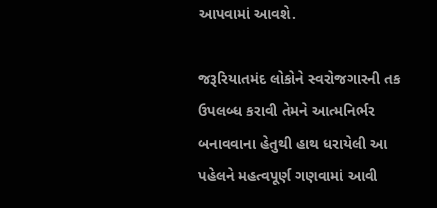આપવામાં આવશે.

જરૂરિયાતમંદ લોકોને સ્વરોજગારની તક ઉપલબ્ધ કરાવી તેમને આત્મનિર્ભર બનાવવાના હેતુથી હાથ ધરાયેલી આ પહેલને મહત્વપૂર્ણ ગણવામાં આવી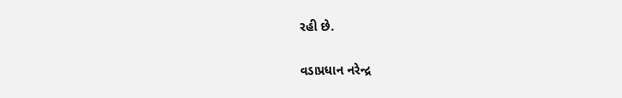રહી છે.

વડાપ્રધાન નરેન્દ્ર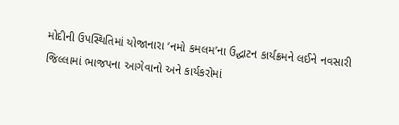મોદીની ઉપસ્થિતિમાં યોજાનારા ‘નમો કમલમ’ના ઉદ્ઘાટન કાર્યક્રમને લઈને નવસારી જિલ્લામાં ભાજપના આગેવાનો અને કાર્યકરોમાં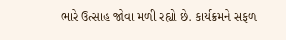ભારે ઉત્સાહ જોવા મળી રહ્યો છે. કાર્યક્રમને સફળ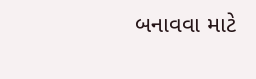બનાવવા માટે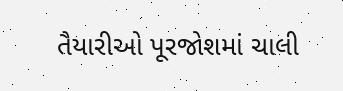તૈયારીઓ પૂરજોશમાં ચાલી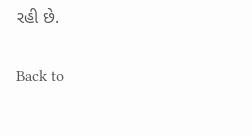રહી છે.

Back to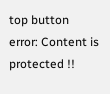top button
error: Content is protected !!